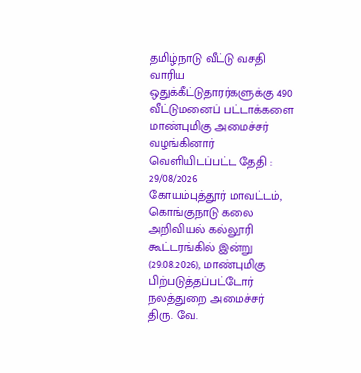தமிழ்நாடு வீட்டு வசதி வாரிய ஒதுக்கீட்டுதாரர்களுக்கு 490 வீட்டுமனைப் பட்டாக்களை மாண்புமிகு அமைச்சர் வழங்கினார்
வெளியிடப்பட்ட தேதி : 29/08/2026
கோயம்புத்தூர் மாவட்டம், கொங்குநாடு கலை அறிவியல் கல்லூரி கூட்டரங்கில் இன்று (29.08.2026), மாண்புமிகு பிற்படுத்தப்பட்டோர் நலத்துறை அமைச்சர் திரு. வே.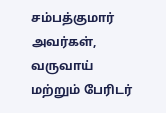சம்பத்குமார் அவர்கள், வருவாய் மற்றும் பேரிடர்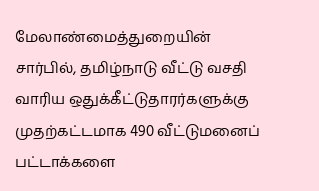மேலாண்மைத்துறையின் சார்பில், தமிழ்நாடு வீட்டு வசதி வாரிய ஒதுக்கீட்டுதாரர்களுக்கு முதற்கட்டமாக 490 வீட்டுமனைப் பட்டாக்களை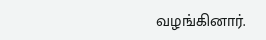வழங்கினார்.